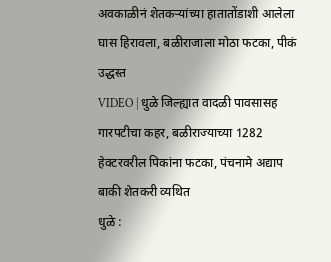अवकाळीनं शेतकऱ्यांच्या हातातोंडाशी आलेला घास हिरावला, बळीराजाला मोठा फटका, पीकं उद्धस्त
VIDEO | धुळे जिल्ह्यात वादळी पावसासह गारपटीचा कहर, बळीराज्याच्या 1282 हेक्टरवरील पिकांना फटका, पंचनामे अद्याप बाकी शेतकरी व्यथित
धुळे :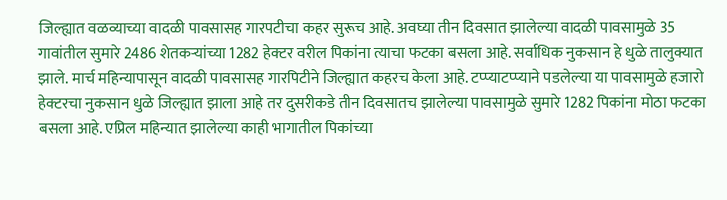जिल्ह्यात वळव्याच्या वादळी पावसासह गारपटीचा कहर सुरूच आहे. अवघ्या तीन दिवसात झालेल्या वादळी पावसामुळे 35 गावांतील सुमारे 2486 शेतकऱ्यांच्या 1282 हेक्टर वरील पिकांना त्याचा फटका बसला आहे. सर्वाधिक नुकसान हे धुळे तालुक्यात झाले. मार्च महिन्यापासून वादळी पावसासह गारपिटीने जिल्ह्यात कहरच केला आहे. टप्प्याटप्प्याने पडलेल्या या पावसामुळे हजारो हेक्टरचा नुकसान धुळे जिल्ह्यात झाला आहे तर दुसरीकडे तीन दिवसातच झालेल्या पावसामुळे सुमारे 1282 पिकांना मोठा फटका बसला आहे. एप्रिल महिन्यात झालेल्या काही भागातील पिकांच्या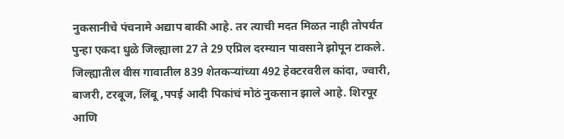नुकसानीचे पंचनामे अद्याप बाकी आहे. तर त्याची मदत मिळत नाही तोपर्यंत पुन्हा एकदा धुळे जिल्ह्याला 27 ते 29 एप्रिल दरम्यान पावसाने झोपून टाकले. जिल्ह्यातील वीस गावातील 839 शेतकऱ्यांच्या 492 हेक्टरवरील कांदा, ज्वारी, बाजरी, टरबूज, लिंबू ,पपई आदी पिकांचं मोठं नुकसान झाले आहे. शिरपूर आणि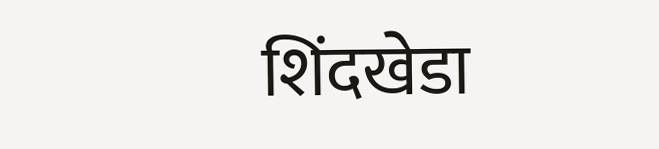शिंदखेडा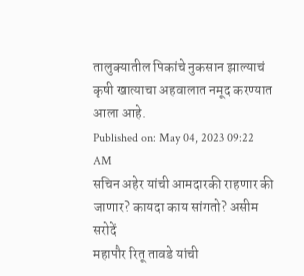तालुक्यातील पिकांचे नुकसान झाल्याचं कृषी खात्याचा अहवालात नमूद करण्यात आला आहे.
Published on: May 04, 2023 09:22 AM
सचिन अहेर यांची आमदारकी राहणार की जाणार? कायदा काय सांगतो? असीम सरोदें
महापौर रितू तावडे यांची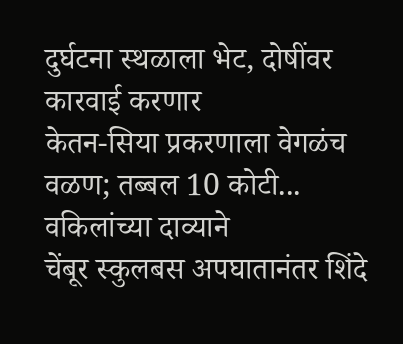दुर्घटना स्थळाला भेट, दोषींवर कारवाई करणार
केतन-सिया प्रकरणाला वेगळंच वळण; तब्बल 10 कोटी... वकिलांच्या दाव्याने
चेंबूर स्कुलबस अपघातानंतर शिंदे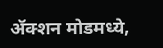ॲक्शन मोडमध्ये,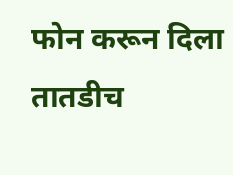फोन करून दिला तातडीच